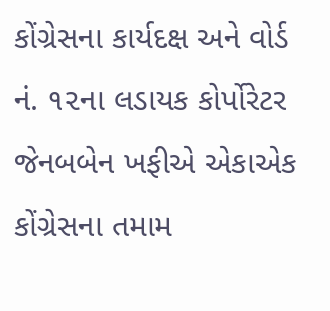કોંગ્રેસના કાર્યદક્ષ અને વોર્ડ નં. ૧૨ના લડાયક કોર્પોરેટર જેનબબેન ખફીએ એકાએક કોંગ્રેસના તમામ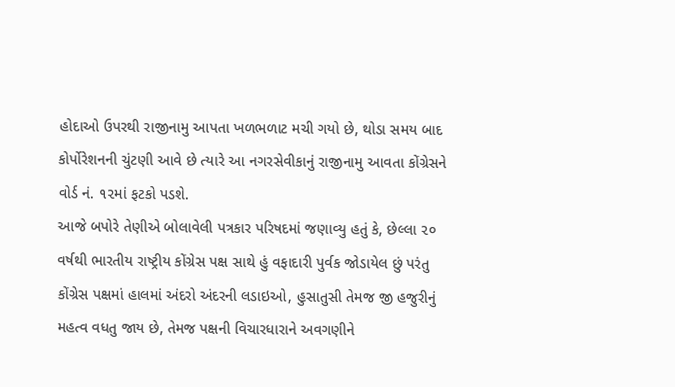હોદાઓ ઉપરથી રાજીનામુ આપતા ખળભળાટ મચી ગયો છે, થોડા સમય બાદ કોર્પોરેશનની ચુંટણી આવે છે ત્યારે આ નગરસેવીકાનું રાજીનામુ આવતા કોંગ્રેસને વોર્ડ નં. ૧૨માં ફટકો પડશે.
આજે બપોરે તેણીએ બોલાવેલી પત્રકાર પરિષદમાં જણાવ્યુ હતું કે, છેલ્લા ૨૦ વર્ષથી ભારતીય રાષ્ટ્રીય કોંગ્રેસ પક્ષ સાથે હું વફાદારી પુર્વક જોડાયેલ છું પરંતુ કોંગ્રેસ પક્ષમાં હાલમાં અંદરો અંદરની લડાઇઓ, હુસાતુસી તેમજ જી હજુરીનું મહત્વ વધતુ જાય છે, તેમજ પક્ષની વિચારધારાને અવગણીને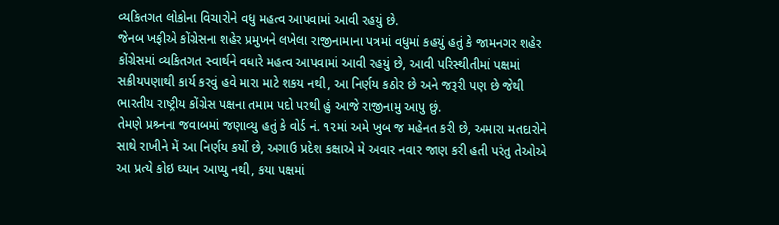વ્યકિતગત લોકોના વિચારોને વધુ મહત્વ આપવામાં આવી રહયું છે.
જેનબ ખફીએ કોંગ્રેસના શહેર પ્રમુખને લખેલા રાજીનામાના પત્રમાં વધુમાં કહયું હતું કે જામનગર શહેર કોંગ્રેસમાં વ્યકિતગત સ્વાર્થને વધારે મહત્વ આપવામાં આવી રહયું છે, આવી પરિસ્થીતીમાં પક્ષમાં સક્રીયપણાથી કાર્ય કરવું હવે મારા માટે શકય નથી, આ નિર્ણય કઠોર છે અને જરૂરી પણ છે જેથી ભારતીય રાષ્ટ્રીય કોંગ્રેસ પક્ષના તમામ પદો પરથી હું આજે રાજીનામુ આપુ છું.
તેમણે પ્રશ્ર્નના જવાબમાં જણાવ્યુ હતું કે વોર્ડ નં. ૧૨માં અમે ખુબ જ મહેનત કરી છે, અમારા મતદારોને સાથે રાખીને મેં આ નિર્ણય કર્યો છે, અગાઉ પ્રદેશ કક્ષાએ મે અવાર નવાર જાણ કરી હતી પરંતુ તેઓએ આ પ્રત્યે કોઇ ઘ્યાન આપ્યુ નથી, કયા પક્ષમાં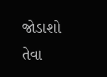જોડાશો તેવા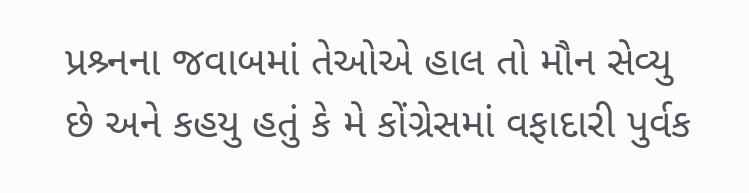પ્રશ્ર્નના જવાબમાં તેઓએ હાલ તો મૌન સેવ્યુ છે અને કહયુ હતું કે મે કોંગ્રેસમાં વફાદારી પુર્વક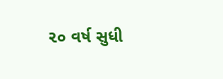૨૦ વર્ષ સુધી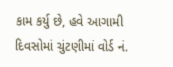કામ કર્યુ છે, હવે આગામી દિવસોમાં ચુંટણીમાં વોર્ડ નં.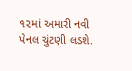૧૨માં અમારી નવી પેનલ ચુંટણી લડશે.